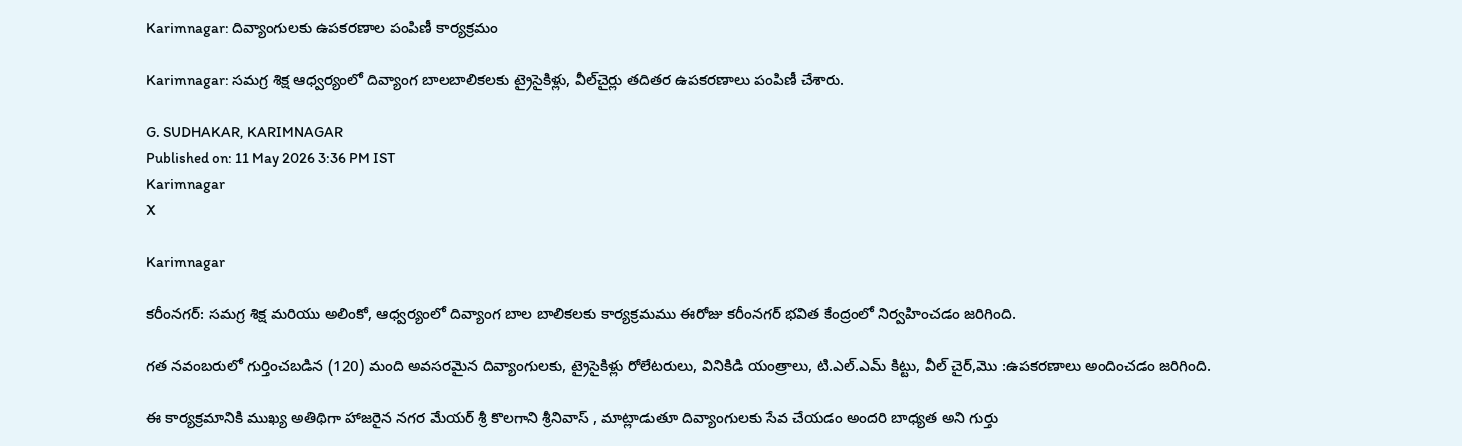Karimnagar: దివ్యాంగులకు ఉపకరణాల పంపిణీ కార్యక్రమం

Karimnagar: సమగ్ర శిక్ష ఆధ్వర్యంలో దివ్యాంగ బాలబాలికలకు ట్రైసైకిళ్లు, వీల్‌చైర్లు తదితర ఉపకరణాలు పంపిణీ చేశారు.

G. SUDHAKAR, KARIMNAGAR
Published on: 11 May 2026 3:36 PM IST
Karimnagar
X

Karimnagar

కరీంనగర్: సమగ్ర శిక్ష మరియు అలింకో, ఆధ్వర్యంలో దివ్యాంగ బాల బాలికలకు కార్యక్రమము ఈరోజు కరీంనగర్ భవిత కేంద్రంలో నిర్వహించడం జరిగింది.

గత నవంబరులో గుర్తించబడిన (120) మంది అవసరమైన దివ్యాంగులకు, ట్రైసైకిళ్లు రోలేటరులు, వినికిడి యంత్రాలు, టి.ఎల్.ఎమ్ కిట్టు, వీల్ చైర్,మొ :ఉపకరణాలు అందించడం జరిగింది.

ఈ కార్యక్రమానికి ముఖ్య అతిథిగా హాజరైన నగర మేయర్ శ్రీ కొలగాని శ్రీనివాస్ , మాట్లాడుతూ దివ్యాంగులకు సేవ చేయడం అందరి బాధ్యత అని గుర్తు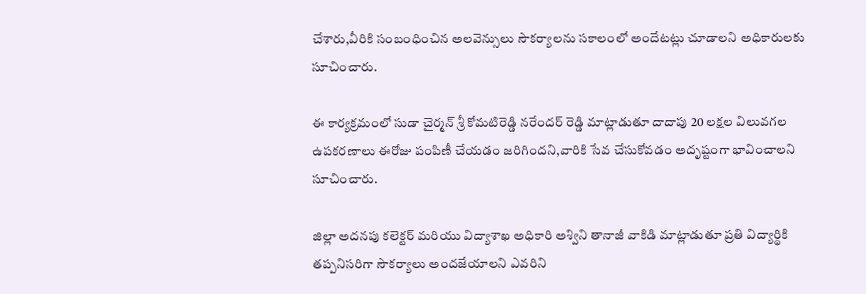చేశారు,వీరికి సంబంధించిన అలవెన్సులు సౌకర్యాలను సకాలంలో అందేటట్లు చూడాలని అధికారులకు సూచించారు.

ఈ కార్యక్రమంలో సుడా చైర్మన్ శ్రీ కోమటిరెడ్డి నరేందర్ రెడ్డి మాట్లాడుతూ దాదాపు 20 లక్షల విలువగల ఉపకరణాలు ఈరోజు పంపిణీ చేయడం జరిగిందని,వారికి సేవ చేసుకోవడం అదృష్టంగా భావించాలని సూచించారు.

జిల్లా అదనపు కలెక్టర్ మరియు విద్యాశాఖ అధికారి అశ్విని తానాజీ వాకిడి మాట్లాడుతూ ప్రతి విద్యార్థికి తప్పనిసరిగా సౌకర్యాలు అందజేయాలని ఎవరిని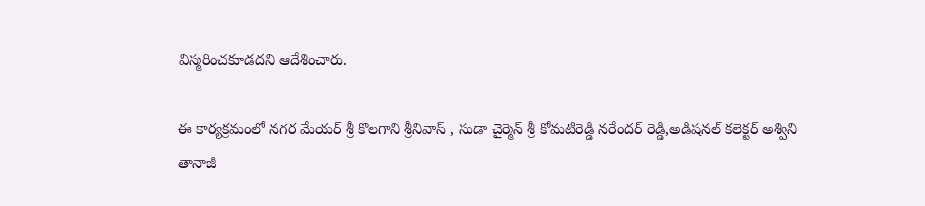విస్మరించకూడదని ఆదేశించారు.

ఈ కార్యక్రమంలో నగర మేయర్ శ్రీ కొలగాని శ్రీనివాస్ , సుడా చైర్మెన్ శ్రీ కోమటిరెడ్డి నరేందర్ రెడ్డి,అడిషనల్ కలెక్టర్ అశ్విని తానాజీ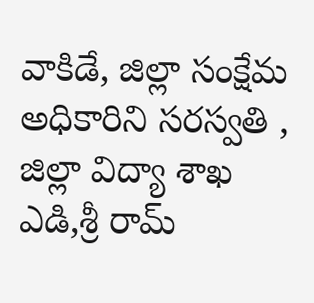వాకిడే, జిల్లా సంక్షేమ అధికారిని సరస్వతి , జిల్లా విద్యా శాఖ ఎడి,శ్రీ రామ్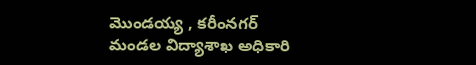మొండయ్య , కరీంనగర్ మండల విద్యాశాఖ అధికారి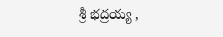శ్రీ భద్రయ్య ,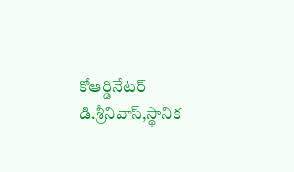కోఆర్డినేటర్ డి.శ్రీనివాస్,స్థానిక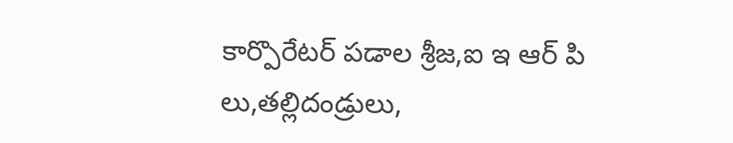కార్పొరేటర్ పడాల శ్రీజ,ఐ ఇ ఆర్ పి లు,తల్లిదండ్రులు,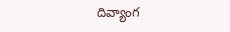దివ్యాంగ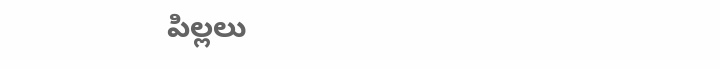పిల్లలు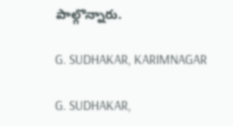పాల్గొన్నారు.

G. SUDHAKAR, KARIMNAGAR

G. SUDHAKAR,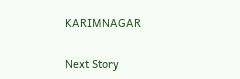KARIMNAGAR

Next Story